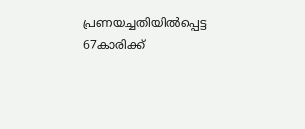പ്രണയച്ചതിയിൽപ്പെട്ട 67കാരിക്ക്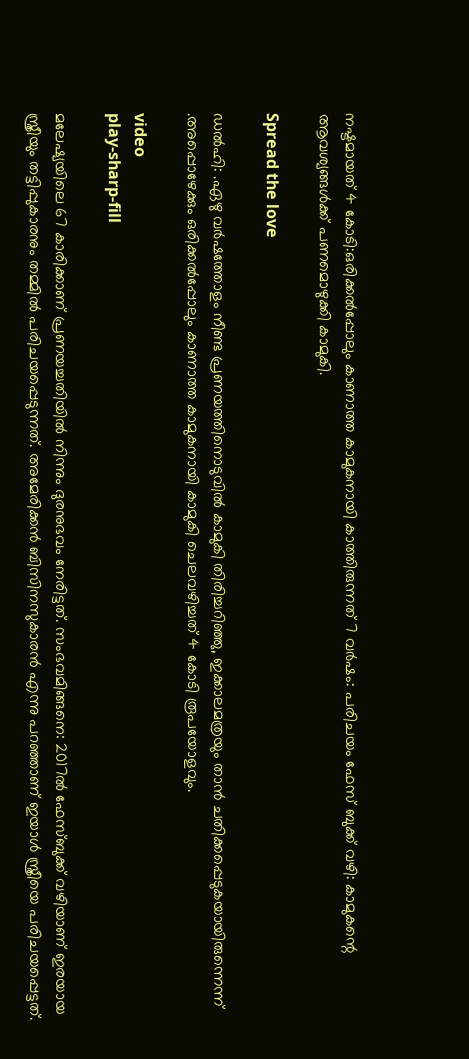നഷ്ടമായത് 4 കോടി:ഒരിക്കല്‍പ്പോലും കാണാത്ത കാമുകനായി കാത്തിരുന്നത് 7 വർഷം: പരിചയം ഫേസ് ബുക്ക് വഴി: കാമുകന്റെ ആവശ്യങ്ങൾക്ക് പണമൊഴുക്കി കാമുകി.

Spread the love

ഡൽഹി: .ഏഴു വർഷത്തോളം നീണ്ട പ്രണയത്തിനൊടുവില്‍ കാമുകി തിരിച്ചറിഞ്ഞു, ഇക്കാലമത്രയും താൻ ചതിക്കപ്പെടുകയായിരുന്നെന്ന്
.അപ്പൊഴേക്കും ഒരിക്കല്‍പ്പോലും കാണാത്ത കാമുകനായി കാമുകി ചെലവഴിച്ചത് 4 കോടി രൂപയോളവും.

video
play-sharp-fill

മലേഷ്യയിലെ 67 കാരിക്കാണ് പ്രണയച്ചതിയില്‍ നിന്നും ദുരനുഭവം നേരിട്ടത്. സംഭവമിങ്ങനെ: 2017ല്‍ ഫേസ്ബുക്ക് വഴിയാണ് ഇരയായ സ്ത്രീയും തട്ടിപ്പുകാരനും തമ്മില്‍ പരിചയപ്പെടുന്നത്. അമേരിക്കൻ ബിസിനസുകാരൻ എന്നു പറഞ്ഞാണ് ഇയാള്‍ സ്ത്രീയെ പരിചയപ്പെട്ടത്.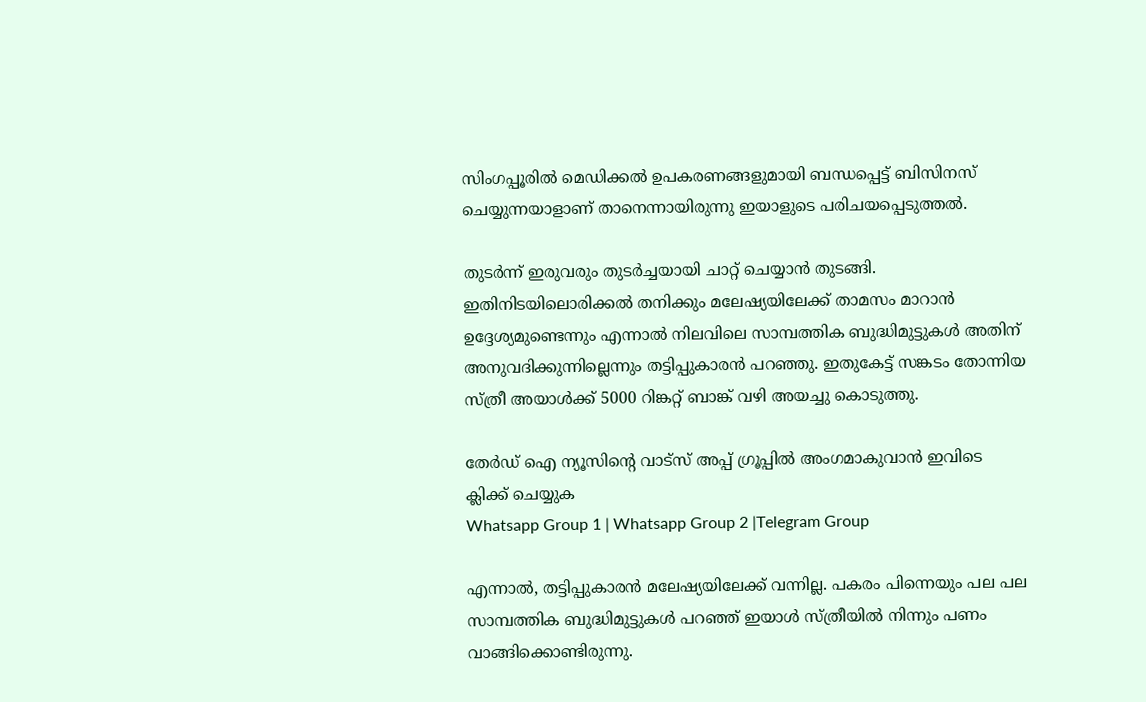സിംഗപ്പൂരില്‍ മെഡിക്കല്‍ ഉപകരണങ്ങളുമായി ബന്ധപ്പെട്ട് ബിസിനസ് ചെയ്യുന്നയാളാണ് താനെന്നായിരുന്നു ഇയാളുടെ പരിചയപ്പെടുത്തല്‍.

തുടർന്ന് ഇരുവരും തുടർച്ചയായി ചാറ്റ് ചെയ്യാൻ തുടങ്ങി. ഇതിനിടയിലൊരിക്കല്‍ തനിക്കും മലേഷ്യയിലേക്ക് താമസം മാറാൻ ഉദ്ദേശ്യമുണ്ടെന്നും എന്നാല്‍ നിലവിലെ സാമ്പത്തിക ബുദ്ധിമുട്ടുകള്‍ അതിന് അനുവദിക്കുന്നില്ലെന്നും തട്ടിപ്പുകാരൻ പറഞ്ഞു. ഇതുകേട്ട് സങ്കടം തോന്നിയ സ്ത്രീ അയാള്‍ക്ക് 5000 റിങ്കറ്റ് ബാങ്ക് വഴി അയച്ചു കൊടുത്തു.

തേർഡ് ഐ ന്യൂസിന്റെ വാട്സ് അപ്പ് ഗ്രൂപ്പിൽ അംഗമാകുവാൻ ഇവിടെ ക്ലിക്ക് ചെയ്യുക
Whatsapp Group 1 | Whatsapp Group 2 |Telegram Group

എന്നാല്‍, തട്ടിപ്പുകാരൻ മലേഷ്യയിലേക്ക് വന്നില്ല. പകരം പിന്നെയും പല പല സാമ്പത്തിക ബുദ്ധിമുട്ടുകള്‍ പറഞ്ഞ് ഇയാള്‍ സ്ത്രീയില്‍ നിന്നും പണം വാങ്ങിക്കൊണ്ടിരുന്നു.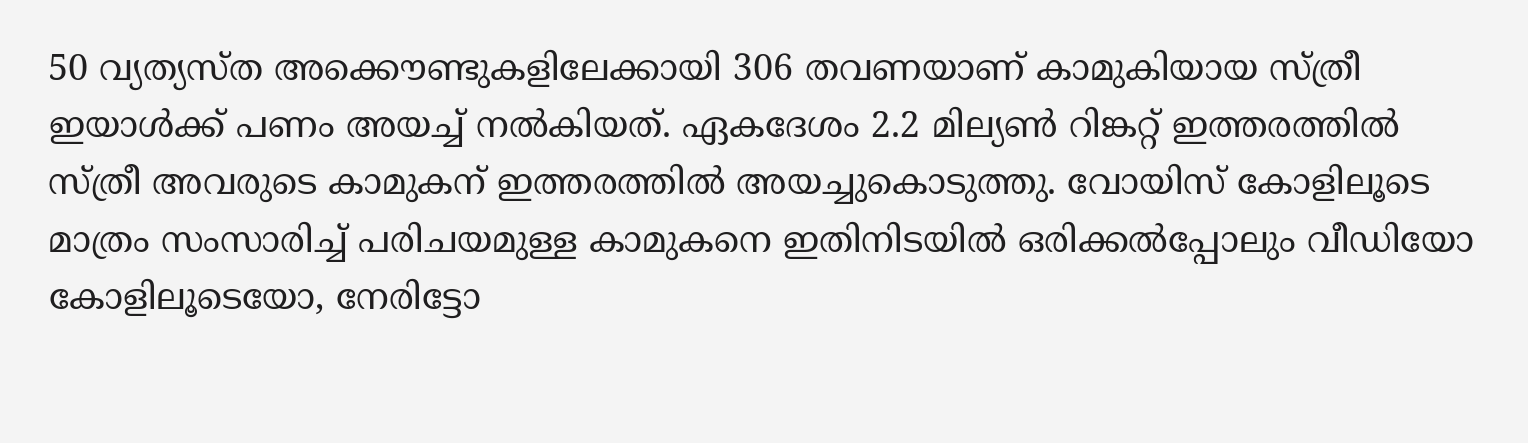50 വ്യത്യസ്ത അക്കൌണ്ടുകളിലേക്കായി 306 തവണയാണ് കാമുകിയായ സ്ത്രീ ഇയാള്‍ക്ക് പണം അയച്ച്‌ നല്‍കിയത്. ഏകദേശം 2.2 മില്യണ്‍ റിങ്കറ്റ് ഇത്തരത്തില്‍ സ്ത്രീ അവരുടെ കാമുകന് ഇത്തരത്തില്‍ അയച്ചുകൊടുത്തു. വോയിസ് കോളിലൂടെ മാത്രം സംസാരിച്ച്‌ പരിചയമുള്ള കാമുകനെ ഇതിനിടയില്‍ ഒരിക്കല്‍പ്പോലും വീഡിയോ കോളിലൂടെയോ, നേരിട്ടോ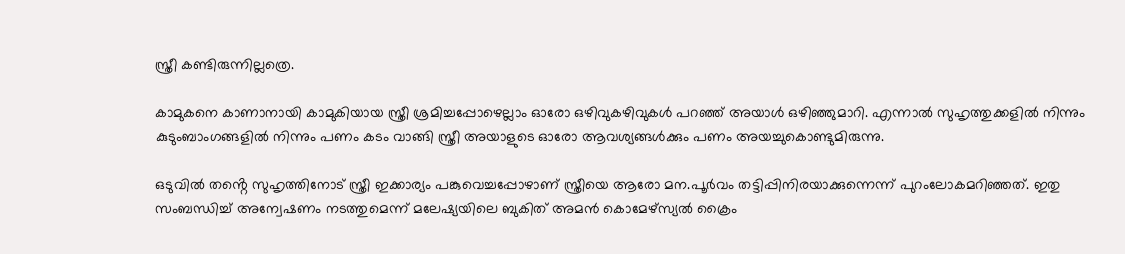സ്ത്രീ കണ്ടിരുന്നില്ലത്രെ.

കാമുകനെ കാണാനായി കാമുകിയായ സ്ത്രീ ശ്രമിച്ചപ്പോഴെല്ലാം ഓരോ ഒഴിവുകഴിവുകള്‍ പറഞ്ഞ് അയാള്‍ ഒഴിഞ്ഞുമാറി. എന്നാല്‍ സുഹൃത്തുക്കളില്‍ നിന്നും കുടുംബാംഗങ്ങളില്‍ നിന്നും പണം കടം വാങ്ങി സ്ത്രീ അയാളുടെ ഓരോ ആവശ്യങ്ങള്‍ക്കും പണം അയച്ചുകൊണ്ടുമിരുന്നു.

ഒടുവില്‍ തൻ്റെ സുഹൃത്തിനോട് സ്ത്രീ ഇക്കാര്യം പങ്കുവെച്ചപ്പോഴാണ് സ്ത്രീയെ ആരോ മന.പൂർവം തട്ടിപ്പിനിരയാക്കുന്നെന്ന് പുറംലോകമറിഞ്ഞത്. ഇതു സംബന്ധിച്ച്‌ അന്വേഷണം നടത്തുമെന്ന് മലേഷ്യയിലെ ബുകിത് അമൻ കൊമേഴ്സ്യല്‍ ക്രൈം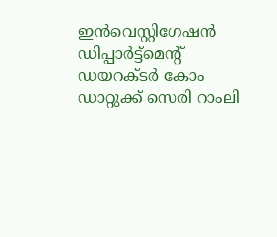ഇൻവെസ്റ്റിഗേഷൻ ഡിപ്പാർട്ട്മെൻ്റ് ഡയറക്ടർ കോം ഡാറ്റുക്ക് സെരി റാംലി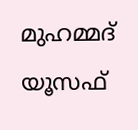മുഹമ്മദ് യൂസഫ്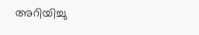അറിയിച്ചു